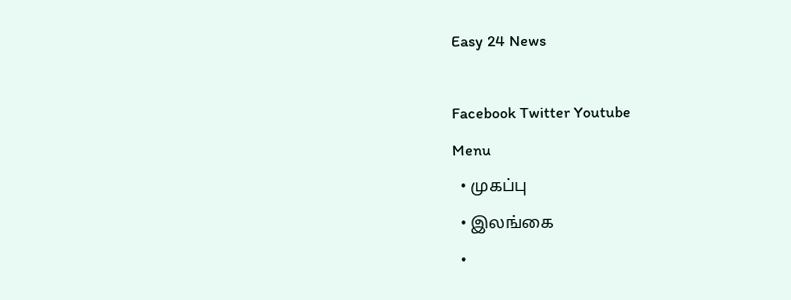Easy 24 News

Facebook Twitter Youtube
Menu
  • முகப்பு
  • இலங்கை
  •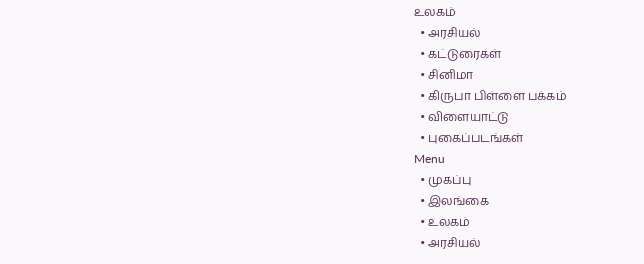உலகம்
  • அரசியல்
  • கட்டுரைகள்
  • சினிமா
  • கிருபா பிள்ளை பக்கம்
  • விளையாட்டு
  • புகைப்படங்கள்
Menu
  • முகப்பு
  • இலங்கை
  • உலகம்
  • அரசியல்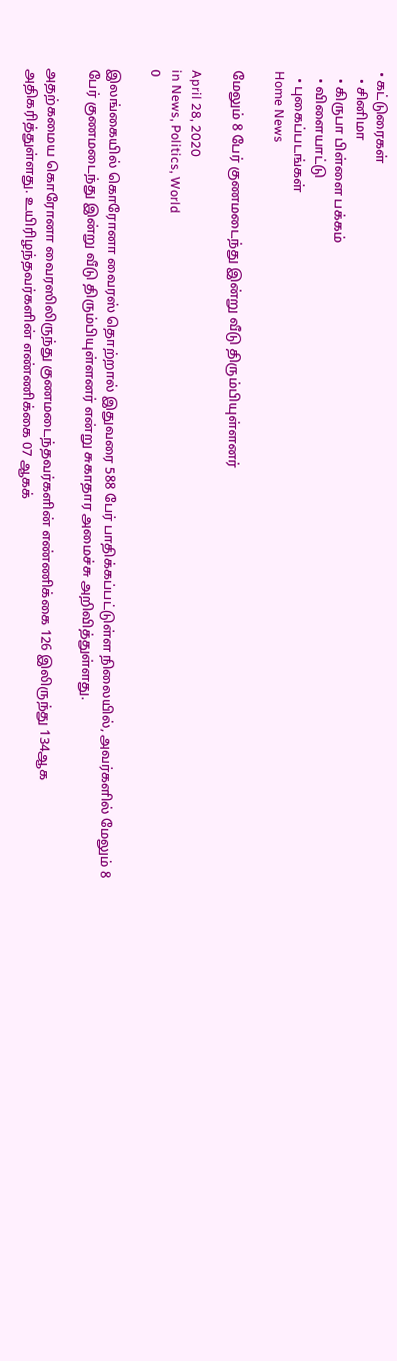• கட்டுரைகள்
  • சினிமா
  • கிருபா பிள்ளை பக்கம்
  • விளையாட்டு
  • புகைப்படங்கள்
Home News

மேலும் 8 பேர் குணமடைந்து இன்று வீடு திரும்பியுள்ளனர்

April 28, 2020
in News, Politics, World
0

இலங்கையில் கொரோனா வைரஸ் தொற்றால் இதுவரை 588 பேர் பாதிக்கப்பட்டுள்ள நிலையில், அவர்களில் மேலும் 8 பேர் குணமடைந்து இன்று வீடு திரும்பியுள்ளனர் என்று சுகாதார அமைச்சு அறிவித்துள்ளது.

அதற்கமைய கொரோனா வைரஸிலிருந்து குணமடைந்தவர்களின் எண்ணிக்கை 126 இலிருந்து 134ஆக அதிகரித்துள்ளது. உயிரிழந்தவர்களின் எண்ணிக்கை 07 ஆகக்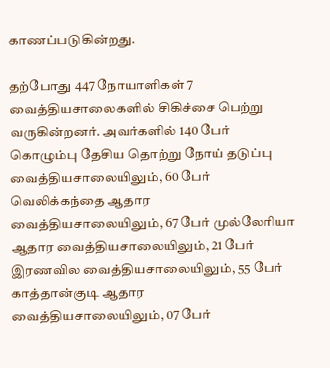காணப்படுகின்றது.

தற்போது 447 நோயாளிகள் 7 வைத்தியசாலைகளில் சிகிச்சை பெற்று வருகின்றனர். அவர்களில் 140 பேர் கொழும்பு தேசிய தொற்று நோய் தடுப்பு வைத்தியசாலையிலும், 60 பேர் வெலிக்கந்தை ஆதார வைத்தியசாலையிலும், 67 பேர் முல்லேரியா ஆதார வைத்தியசாலையிலும், 21 பேர் இரணவில வைத்தியசாலையிலும், 55 பேர் காத்தான்குடி ஆதார வைத்தியசாலையிலும், 07 பேர்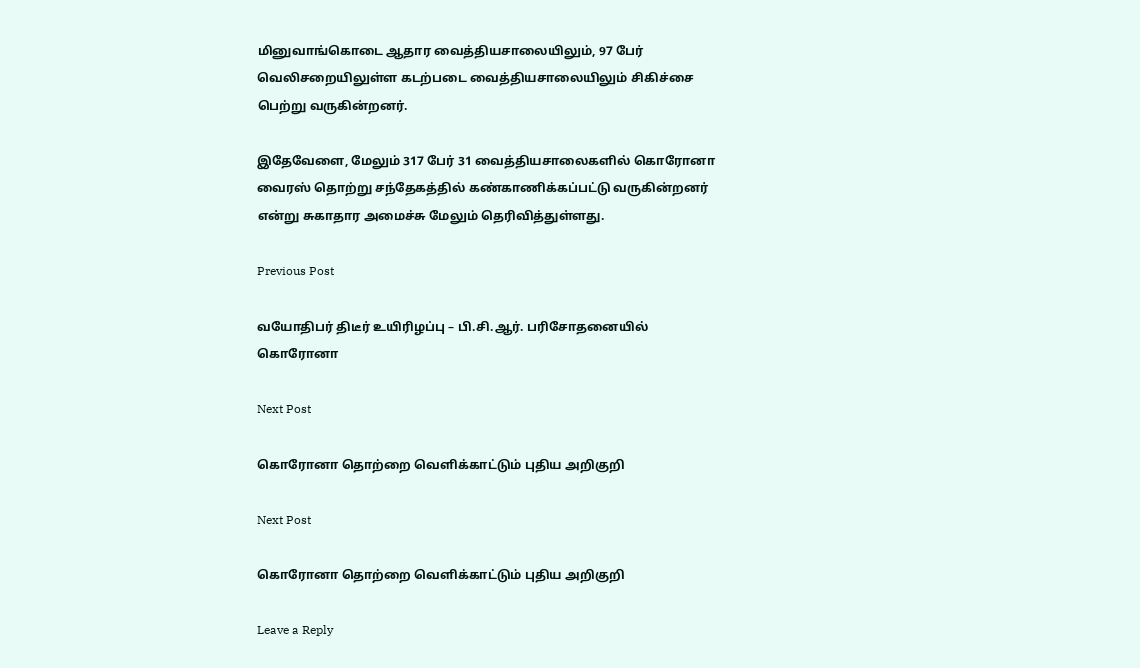மினுவாங்கொடை ஆதார வைத்தியசாலையிலும், 97 பேர் வெலிசறையிலுள்ள கடற்படை வைத்தியசாலையிலும் சிகிச்சை பெற்று வருகின்றனர்.

இதேவேளை, மேலும் 317 பேர் 31 வைத்தியசாலைகளில் கொரோனா வைரஸ் தொற்று சந்தேகத்தில் கண்காணிக்கப்பட்டு வருகின்றனர் என்று சுகாதார அமைச்சு மேலும் தெரிவித்துள்ளது.

Previous Post

வயோதிபர் திடீர் உயிரிழப்பு – பி.சி.ஆர். பரிசோதனையில் கொரோனா

Next Post

கொரோனா தொற்றை வெளிக்காட்டும் புதிய அறிகுறி

Next Post

கொரோனா தொற்றை வெளிக்காட்டும் புதிய அறிகுறி

Leave a Reply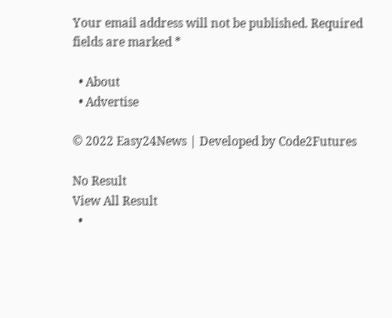Your email address will not be published. Required fields are marked *

  • About
  • Advertise

© 2022 Easy24News | Developed by Code2Futures

No Result
View All Result
  •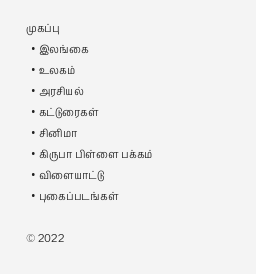முகப்பு
  • இலங்கை
  • உலகம்
  • அரசியல்
  • கட்டுரைகள்
  • சினிமா
  • கிருபா பிள்ளை பக்கம்
  • விளையாட்டு
  • புகைப்படங்கள்

© 2022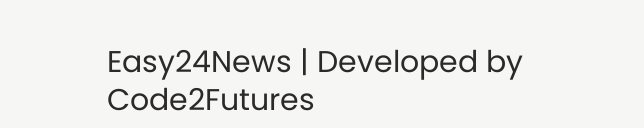Easy24News | Developed by Code2Futures